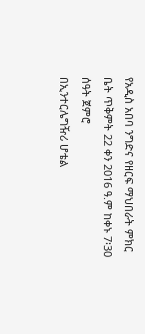የአዲስ አበባ ንግድና የዘርፍ ማህበራት ምክር ቤት ጥቅምት 22 ቀን 2016 ዓ.ም ከቀኑ 7፡30 ሰዓት ጀምሮ
በኢንተርሌግዥሪ ሆቴል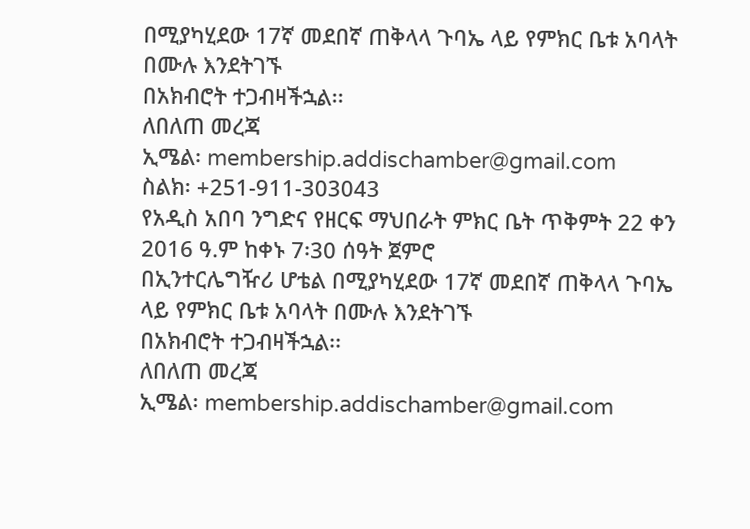በሚያካሂደው 17ኛ መደበኛ ጠቅላላ ጉባኤ ላይ የምክር ቤቱ አባላት በሙሉ እንደትገኙ
በአክብሮት ተጋብዛችኋል፡፡
ለበለጠ መረጃ
ኢሜል፡ membership.addischamber@gmail.com
ስልክ፡ +251-911-303043
የአዲስ አበባ ንግድና የዘርፍ ማህበራት ምክር ቤት ጥቅምት 22 ቀን 2016 ዓ.ም ከቀኑ 7፡30 ሰዓት ጀምሮ
በኢንተርሌግዥሪ ሆቴል በሚያካሂደው 17ኛ መደበኛ ጠቅላላ ጉባኤ ላይ የምክር ቤቱ አባላት በሙሉ እንደትገኙ
በአክብሮት ተጋብዛችኋል፡፡
ለበለጠ መረጃ
ኢሜል፡ membership.addischamber@gmail.com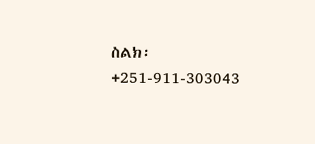ስልክ፡ +251-911-303043